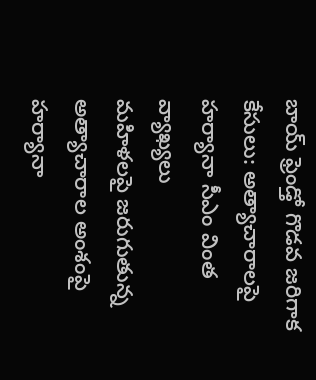బాయ్ ఫ్రెండ్తో గొడవ జరిగాక కేసులు: అత్యాచారాలపై హర్యానా సీఎం వింత వ్యాఖ్యలు
మహిళలపై జరుగుతున్న అత్యాచారాల అంశంపై హర్యానా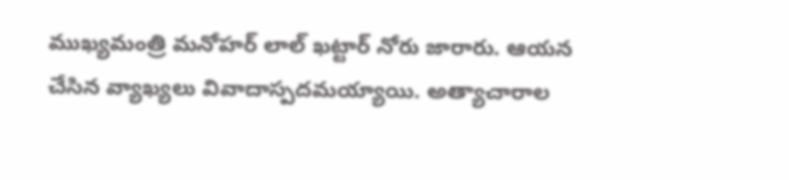ముఖ్యమంత్రి మనోహర్ లాల్ ఖట్టార్ నోరు జారారు. ఆయన చేసిన వ్యాఖ్యలు వివాదాస్పదమయ్యాయి. అత్యాచారాల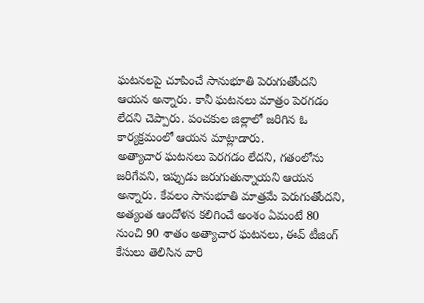ఘటనలపై చూపించే సానుభూతి పెరుగుతోందని ఆయన అన్నారు. కానీ ఘటనలు మాత్రం పెరగడం లేదని చెప్పారు. పంచకుల జిల్లాలో జరిగిన ఓ కార్యక్రమంలో ఆయన మాట్లాడారు.
అత్యాచార ఘటనలు పెరగడం లేదని, గతంలోను జరిగేవని, ఇప్పుడు జరుగుతున్నాయని ఆయన అన్నారు. కేవలం సానుభూతి మాత్రమే పెరుగుతోందని, అత్యంత ఆందోళన కలిగించే అంశం ఏమంటే 80 నుంచి 90 శాతం అత్యాచార ఘటనలు, ఈవ్ టీజింగ్ కేసులు తెలిసిన వారి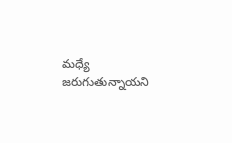మధ్యే జరుగుతున్నాయని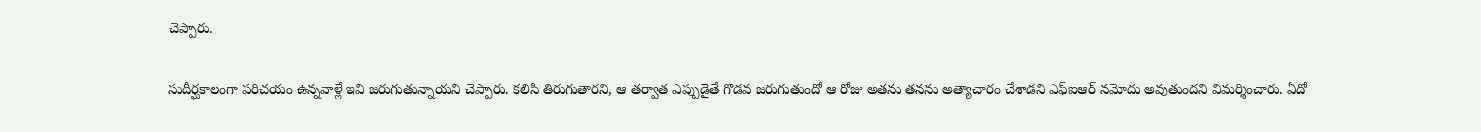చెప్పారు.

సుదీర్ఘకాలంగా పరిచయం ఉన్నవాళ్లే ఇవి జరుగుతున్నాయని చెప్పారు. కలిసి తిరుగుతారని, ఆ తర్వాత ఎప్పుడైతే గొడవ జరుగుతుందో ఆ రోజు అతను తనను అత్యాచారం చేశాడని ఎఫ్ఐఆర్ నమోదు అవుతుందని విమర్శించారు. ఏదో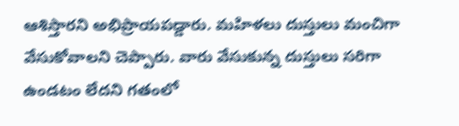ఆశిస్తారని అభిప్రాయపడ్డారు. మహిళలు దుస్తులు మంచిగా వేసుకోవాలని చెప్పారు. వారు వేసుకున్న దుస్తులు సరిగా ఉండటం లేదని గతంలో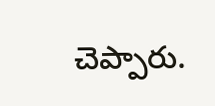చెప్పారు.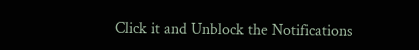Click it and Unblock the Notifications